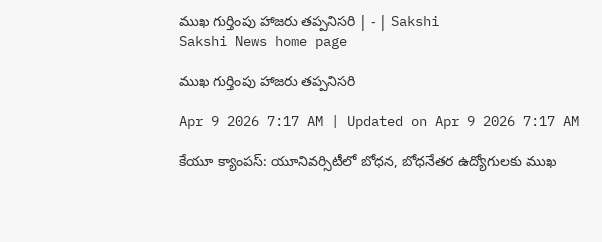ముఖ గుర్తింపు హాజరు తప్పనిసరి | - | Sakshi
Sakshi News home page

ముఖ గుర్తింపు హాజరు తప్పనిసరి

Apr 9 2026 7:17 AM | Updated on Apr 9 2026 7:17 AM

కేయూ క్యాంపస్‌: యూనివర్సిటీలో బోధన, బోధనేతర ఉద్యోగులకు ముఖ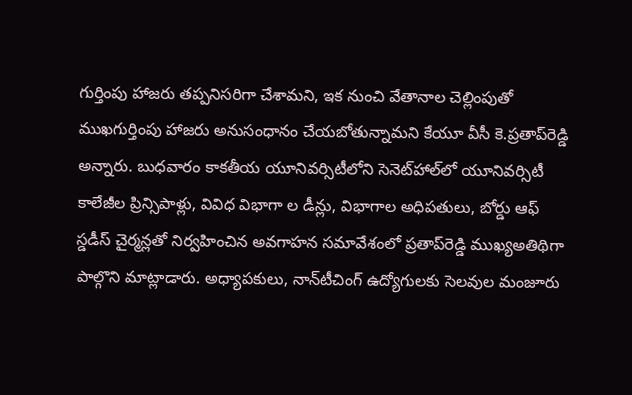గుర్తింపు హాజరు తప్పనిసరిగా చేశామని, ఇక నుంచి వేతానాల చెల్లింపుతో ముఖగుర్తింపు హాజరు అనుసంధానం చేయబోతున్నామని కేయూ వీసీ కె.ప్రతాప్‌రెడ్డి అన్నారు. బుధవారం కాకతీయ యూనివర్సిటీలోని సెనెట్‌హాల్‌లో యూనివర్సిటీ కాలేజీల ప్రిన్సిపాళ్లు, వివిధ విభాగా ల డీన్లు, విభాగాల అధిపతులు, బోర్డు ఆఫ్‌ స్డడీస్‌ చైర్మన్లతో నిర్వహించిన అవగాహన సమావేశంలో ప్రతాప్‌రెడ్డి ముఖ్యఅతిథిగా పాల్గొని మాట్లాడారు. అధ్యాపకులు, నాన్‌టీచింగ్‌ ఉద్యోగులకు సెలవుల మంజూరు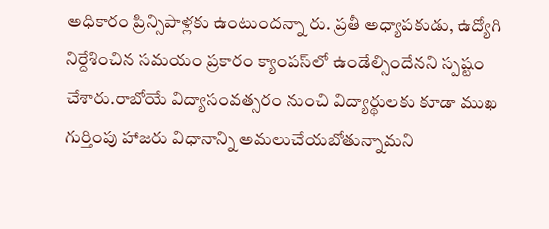అధికారం ప్రిన్సిపాళ్లకు ఉంటుందన్నా రు. ప్రతీ అధ్యాపకుడు, ఉద్యోగి నిర్దేశించిన సమయం ప్రకారం క్యాంపస్‌లో ఉండేల్సిందేనని స్పష్టం చేశారు.రాబోయే విద్యాసంవత్సరం నుంచి విద్యార్థులకు కూడా ముఖ గుర్తింపు హాజరు విధానాన్ని అమలుచేయబోతున్నామని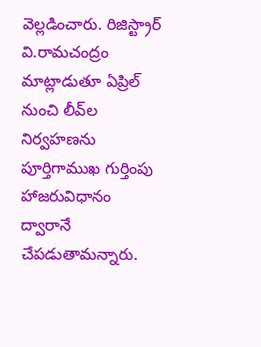వెల్లడించారు. రిజిస్ట్రార్‌ వి.రామచంద్రం మాట్లాడుతూ ఏప్రిల్‌ నుంచి లీవ్‌ల నిర్వహణను పూర్తిగాముఖ గుర్తింపు హాజరువిధానం ద్వారానే చేపడుతామన్నారు.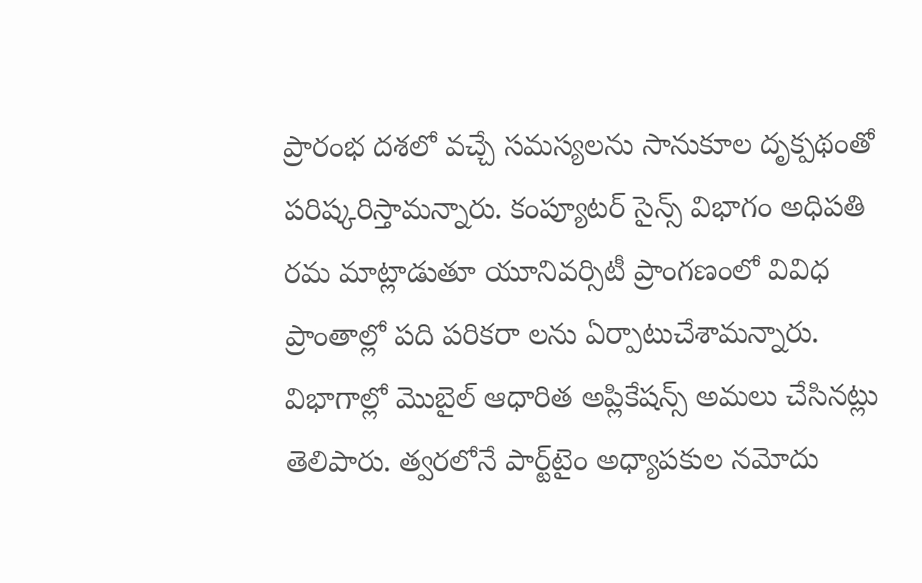ప్రారంభ దశలో వచ్చే సమస్యలను సానుకూల దృక్పథంతో పరిష్కరిస్తామన్నారు. కంప్యూటర్‌ సైన్స్‌ విభాగం అధిపతి రమ మాట్లాడుతూ యూనివర్సిటీ ప్రాంగణంలో వివిధ ప్రాంతాల్లో పది పరికరా లను ఏర్పాటుచేశామన్నారు. విభాగాల్లో మొబైల్‌ ఆధారిత అప్లికేషన్స్‌ అమలు చేసినట్లు తెలిపారు. త్వరలోనే పార్ట్‌టైం అధ్యాపకుల నమోదు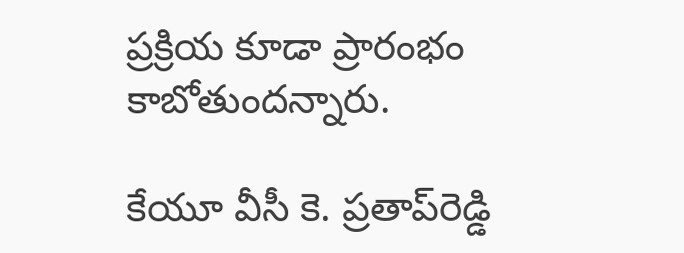ప్రక్రియ కూడా ప్రారంభం కాబోతుందన్నారు.

కేయూ వీసీ కె. ప్రతాప్‌రెడ్డి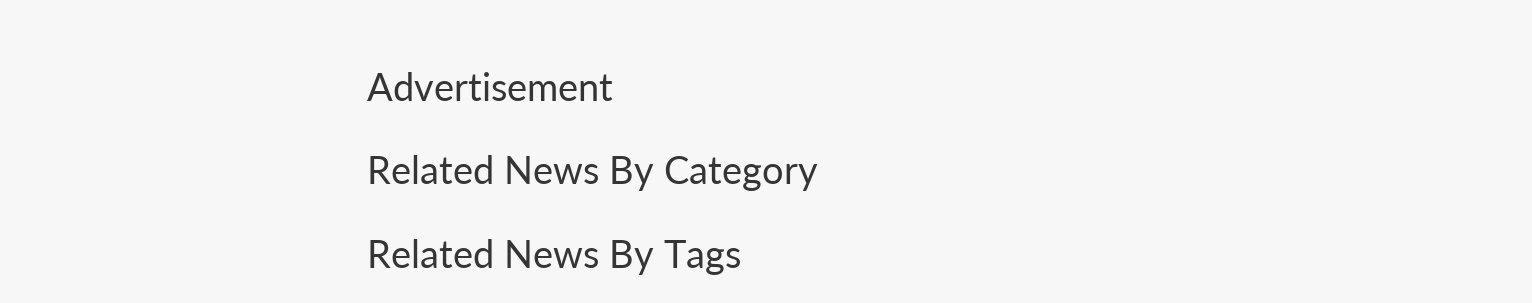Advertisement

Related News By Category

Related News By Tags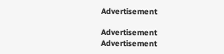Advertisement

Advertisement
Advertisement